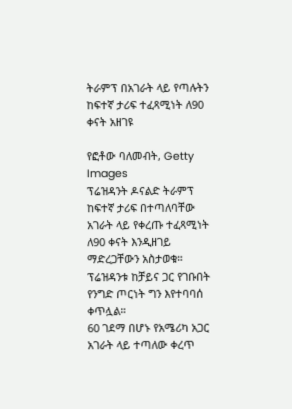ትራምፕ በአገራት ላይ የጣሉትን ከፍተኛ ታሪፍ ተፈጻሚነት ለ90 ቀናት አዘገዩ

የፎቶው ባለመብት, Getty Images
ፕሬዝዳንት ዶናልድ ትራምፕ ከፍተኛ ታሪፍ በተጣለባቸው አገራት ላይ የቀረጡ ተፈጻሚነት ለ90 ቀናት እንዲዘገይ ማድረጋቸውን አስታወቁ።
ፕሬዝዳንቱ ከቻይና ጋር የገቡበት የንግድ ጦርነት ግን እየተባባሰ ቀጥሏል።
60 ገደማ በሆኑ የአሜሪካ አጋር አገራት ላይ ተጣለው ቀረጥ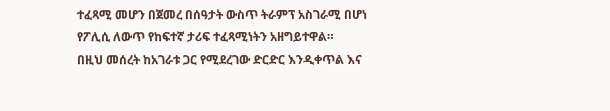ተፈጻሚ መሆን በጀመረ በሰዓታት ውስጥ ትራምፕ አስገራሚ በሆነ የፖሊሲ ለውጥ የከፍተኛ ታሪፍ ተፈጻሚነትን አዘግይተዋል።
በዚህ መሰረት ከአገራቱ ጋር የሚደረገው ድርድር እንዲቀጥል እና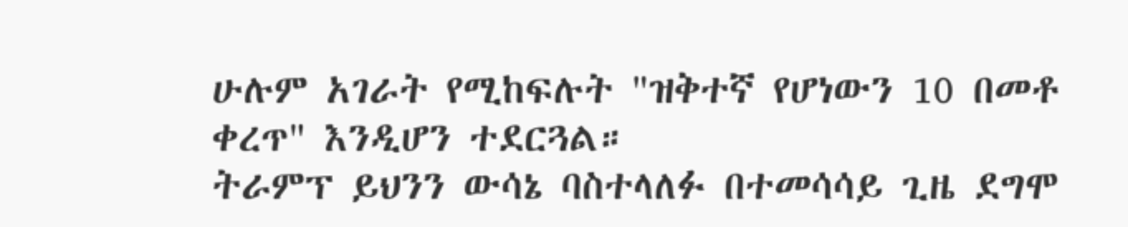ሁሉም አገራት የሚከፍሉት "ዝቅተኛ የሆነውን 10 በመቶ ቀረጥ" እንዲሆን ተደርጓል።
ትራምፕ ይህንን ውሳኔ ባስተላለፉ በተመሳሳይ ጊዜ ደግሞ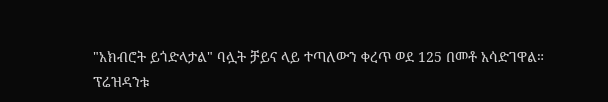"አክብሮት ይጎድላታል" ባሏት ቻይና ላይ ተጣለውን ቀረጥ ወደ 125 በመቶ አሳድገዋል።
ፕሬዝዳንቱ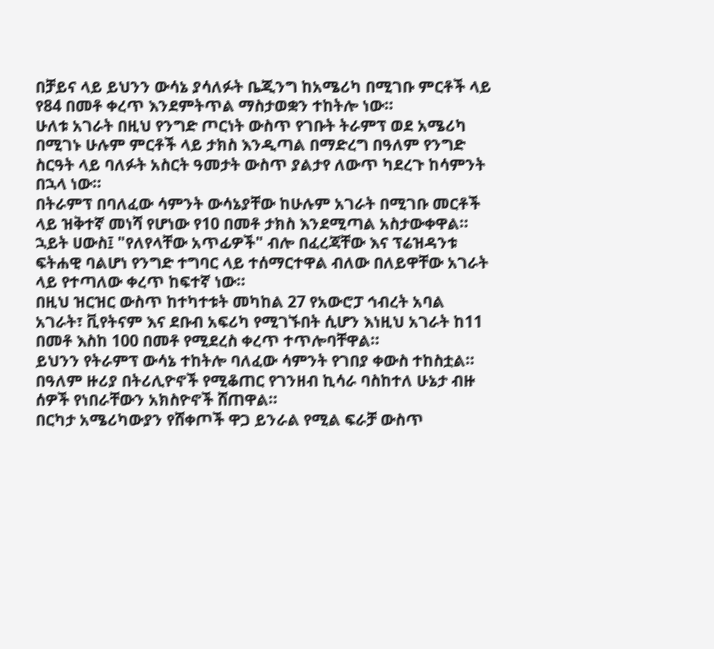በቻይና ላይ ይህንን ውሳኔ ያሳለፉት ቤጂንግ ከአሜሪካ በሚገቡ ምርቶች ላይ የ84 በመቶ ቀረጥ እንደምትጥል ማስታወቋን ተከትሎ ነው።
ሁለቱ አገራት በዚህ የንግድ ጦርነት ውስጥ የገቡት ትራምፕ ወደ አሜሪካ በሚገኑ ሁሉም ምርቶች ላይ ታክስ እንዲጣል በማድረግ በዓለም የንግድ ስርዓት ላይ ባለፉት አስርት ዓመታት ውስጥ ያልታየ ለውጥ ካደረጉ ከሳምንት በኋላ ነው።
በትራምፕ በባለፈው ሳምንት ውሳኔያቸው ከሁሉም አገራት በሚገቡ መርቶች ላይ ዝቅተኛ መነሻ የሆነው የ10 በመቶ ታክስ እንደሚጣል አስታውቀዋል።
ኋይት ሀውስ፤ "የለየላቸው አጥፊዎች" ብሎ በፈረጃቸው እና ፕሬዝዳንቱ ፍትሐዊ ባልሆነ የንግድ ተግባር ላይ ተሰማርተዋል ብለው በለይዋቸው አገራት ላይ የተጣለው ቀረጥ ከፍተኛ ነው።
በዚህ ዝርዝር ውስጥ ከተካተቱት መካከል 27 የአውሮፓ ኅብረት አባል አገራት፣ ቪየትናም እና ደቡብ አፍሪካ የሚገኙበት ሲሆን እነዚህ አገራት ከ11 በመቶ እስከ 100 በመቶ የሚደረስ ቀረጥ ተጥሎባቸዋል።
ይህንን የትራምፕ ውሳኔ ተከትሎ ባለፈው ሳምንት የገበያ ቀውስ ተከስቷል።
በዓለም ዙሪያ በትሪሊዮኖች የሚቆጠር የገንዘብ ኪሳራ ባስከተለ ሁኔታ ብዙ ሰዎች የነበራቸውን አክስዮኖች ሸጠዋል።
በርካታ አሜሪካውያን የሸቀጦች ዋጋ ይንራል የሚል ፍራቻ ውስጥ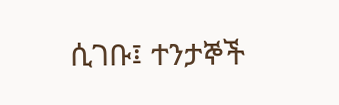ሲገቡ፤ ተንታኞች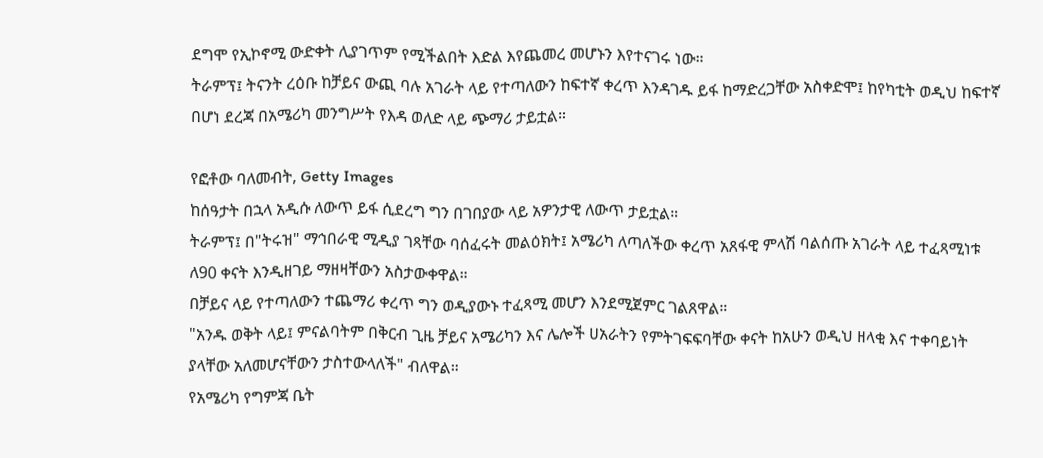ደግሞ የኢኮኖሚ ውድቀት ሊያገጥም የሚችልበት እድል እየጨመረ መሆኑን እየተናገሩ ነው።
ትራምፕ፤ ትናንት ረዕቡ ከቻይና ውጪ ባሉ አገራት ላይ የተጣለውን ከፍተኛ ቀረጥ እንዳገዱ ይፋ ከማድረጋቸው አስቀድሞ፤ ከየካቲት ወዲህ ከፍተኛ በሆነ ደረጃ በአሜሪካ መንግሥት የእዳ ወለድ ላይ ጭማሪ ታይቷል።

የፎቶው ባለመብት, Getty Images
ከሰዓታት በኋላ አዲሱ ለውጥ ይፋ ሲደረግ ግን በገበያው ላይ አዎንታዊ ለውጥ ታይቷል።
ትራምፕ፤ በ"ትሩዝ" ማኅበራዊ ሚዲያ ገጻቸው ባሰፈሩት መልዕክት፤ አሜሪካ ለጣለችው ቀረጥ አጸፋዊ ምላሽ ባልሰጡ አገራት ላይ ተፈጻሚነቱ ለ90 ቀናት እንዲዘገይ ማዘዛቸውን አስታውቀዋል።
በቻይና ላይ የተጣለውን ተጨማሪ ቀረጥ ግን ወዲያውኑ ተፈጻሚ መሆን እንደሚጀምር ገልጸዋል።
"አንዱ ወቅት ላይ፤ ምናልባትም በቅርብ ጊዜ ቻይና አሜሪካን እና ሌሎች ሀአራትን የምትገፍፍባቸው ቀናት ከአሁን ወዲህ ዘላቂ እና ተቀባይነት ያላቸው አለመሆናቸውን ታስተውላለች" ብለዋል።
የአሜሪካ የግምጃ ቤት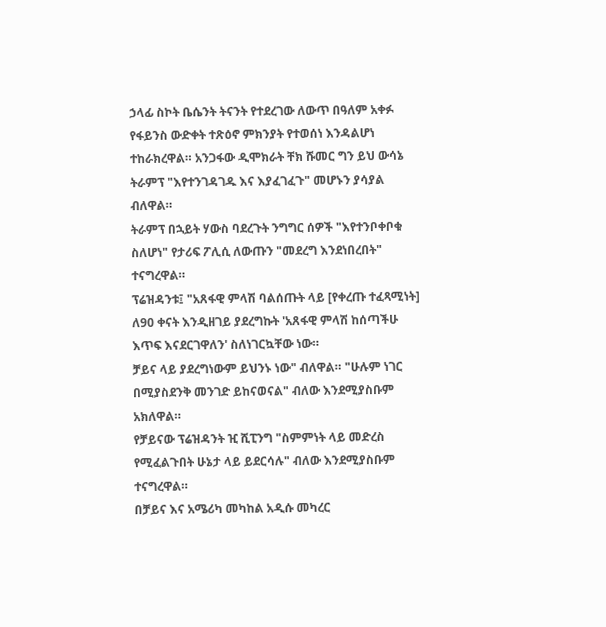ኃላፊ ስኮት ቤሴንት ትናንት የተደረገው ለውጥ በዓለም አቀፉ የፋይንስ ውድቀት ተጽዕኖ ምክንያት የተወሰነ እንዳልሆነ ተከራክረዋል። አንጋፋው ዲሞክራት ቸክ ሹመር ግን ይህ ውሳኔ ትራምፕ "እየተንገዳገዱ እና እያፈገፈጉ" መሆኑን ያሳያል ብለዋል።
ትራምፕ በኋይት ሃውስ ባደረጉት ንግግር ሰዎች "እየተንቦቀቦቁ ስለሆነ" የታሪፍ ፖሊሲ ለውጡን "መደረግ እንደነበረበት" ተናግረዋል።
ፕሬዝዳንቱ፤ "አጸፋዊ ምላሽ ባልሰጡት ላይ [የቀረጡ ተፈጻሚነት] ለ90 ቀናት እንዲዘገይ ያደረግኩት 'አጸፋዊ ምላሽ ከሰጣችሁ እጥፍ እናደርገዋለን' ስለነገርኳቸው ነው።
ቻይና ላይ ያደረግነውም ይህንኑ ነው" ብለዋል። "ሁሉም ነገር በሚያስደንቅ መንገድ ይከናወናል" ብለው እንደሚያስቡም አክለዋል።
የቻይናው ፕሬዝዳንት ዢ ሺፒንግ "ስምምነት ላይ መድረስ የሚፈልጉበት ሁኔታ ላይ ይደርሳሉ" ብለው እንደሚያስቡም ተናግረዋል።
በቻይና እና አሜሪካ መካከል አዲሱ መካረር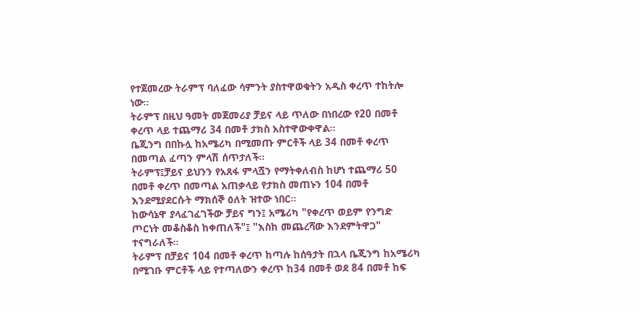የተጀመረው ትራምፕ ባለፈው ሳምንት ያስተዋወቁትን አዲስ ቀረጥ ተከትሎ ነው።
ትራምፕ በዚህ ዓመት መጀመሪያ ቻይና ላይ ጥለው በነበረው የ20 በመቶ ቀረጥ ላይ ተጨማሪ 34 በመቶ ታክስ አስተዋውቀዋል።
ቤጂንግ በበኩሏ ከአሜሪካ በሚመጡ ምርቶች ላይ 34 በመቶ ቀረጥ በመጣል ፈጣን ምላሽ ሰጥታለች።
ትራምፕ፤ቻይና ይህንን የአጸፋ ምላሿን የማትቀለብስ ከሆነ ተጨማሪ 50 በመቶ ቀረጥ በመጣል አጠቃላይ የታክስ መጠኑን 104 በመቶ እንደሚያደርሱት ማክሰኞ ዕለት ዝተው ነበር።
ከውሳኔዋ ያላፈገፈገችው ቻይና ግን፤ አሜሪካ "የቀረጥ ወይም የንግድ ጦርነት መቆስቆስ ከቀጠለች"፤ "እስከ መጨረሻው እንደምትዋጋ" ተናግራለች።
ትራምፕ በቻይና 104 በመቶ ቀረጥ ከጣሉ ከሰዓታት በኋላ ቤጂንግ ከአሜሪካ በሚገቡ ምርቶች ላይ የተጣለውን ቀረጥ ከ34 በመቶ ወደ 84 በመቶ ከፍ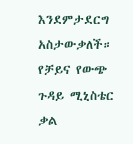እንደምታደርግ አስታውቃለች።
የቻይና የውጭ ጉዳይ ሚኒስቴር ቃል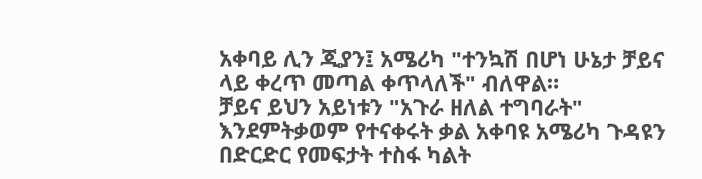አቀባይ ሊን ጂያን፤ አሜሪካ "ተንኳሽ በሆነ ሁኔታ ቻይና ላይ ቀረጥ መጣል ቀጥላለች" ብለዋል።
ቻይና ይህን አይነቱን "አጉራ ዘለል ተግባራት" እንደምትቃወም የተናቀሩት ቃል አቀባዩ አሜሪካ ጉዳዩን በድርድር የመፍታት ተስፋ ካልት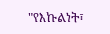"የእኩልነት፣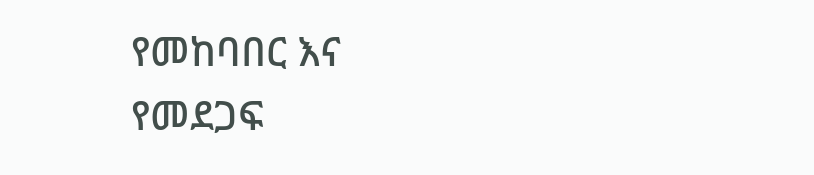የመከባበር እና የመደጋፍ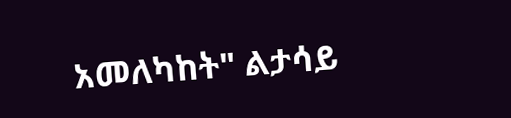አመለካከት" ልታሳይ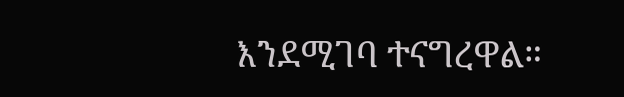እንደሚገባ ተናግረዋል።